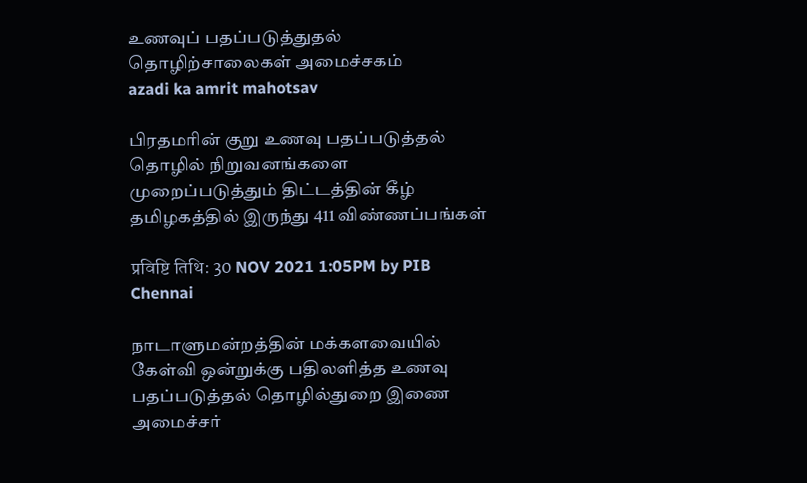உணவுப் பதப்படுத்துதல் தொழிற்சாலைகள் அமைச்சகம்
azadi ka amrit mahotsav

பிரதமரின் குறு உணவு பதப்படுத்தல் தொழில் நிறுவனங்களை முறைப்படுத்தும் திட்டத்தின் கீழ் தமிழகத்தில் இருந்து 411 விண்ணப்பங்கள்

प्रविष्टि तिथि: 30 NOV 2021 1:05PM by PIB Chennai

நாடாளுமன்றத்தின் மக்களவையில் கேள்வி ஒன்றுக்கு பதிலளித்த உணவு பதப்படுத்தல் தொழில்துறை இணை அமைச்சர்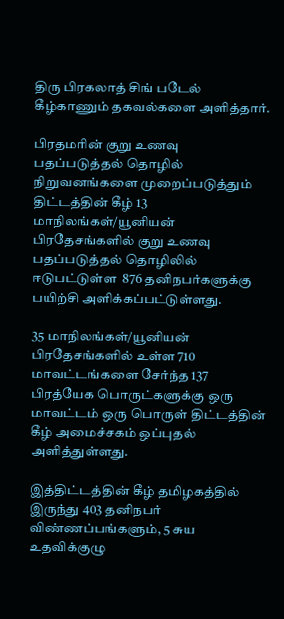திரு பிரகலாத் சிங் படேல் கீழ்காணும் தகவல்களை அளித்தார்.

பிரதமரின் குறு உணவு பதப்படுத்தல் தொழில் நிறுவனங்களை முறைப்படுத்தும் திட்டத்தின் கீழ் 13 மாநிலங்கள்/யூனியன் பிரதேசங்களில் குறு உணவு பதப்படுத்தல் தொழிலில் ஈடுபட்டுள்ள  876 தனிநபர்களுக்கு பயிற்சி அளிக்கப்பட்டுள்ளது.

35 மாநிலங்கள்/யூனியன் பிரதேசங்களில் உள்ள 710 மாவட்டங்களை சேர்ந்த 137 பிரத்யேக பொருட்களுக்கு ஒரு மாவட்டம் ஒரு பொருள் திட்டத்தின் கீழ் அமைச்சகம் ஒப்புதல் அளித்துள்ளது.

இத்திட்டத்தின் கீழ் தமிழகத்தில் இருந்து 403 தனிநபர் விண்ணப்பங்களும், 5 சுய உதவிக்குழு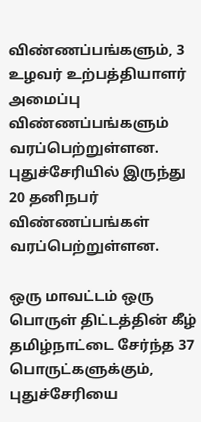விண்ணப்பங்களும், 3 உழவர் உற்பத்தியாளர் அமைப்பு விண்ணப்பங்களும் வரப்பெற்றுள்ளன. புதுச்சேரியில் இருந்து 20 தனிநபர் விண்ணப்பங்கள் வரப்பெற்றுள்ளன.

ஒரு மாவட்டம் ஒரு பொருள் திட்டத்தின் கீழ் தமிழ்நாட்டை சேர்ந்த 37 பொருட்களுக்கும், புதுச்சேரியை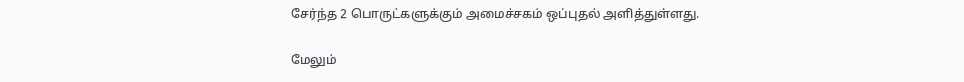சேர்ந்த 2 பொருட்களுக்கும் அமைச்சகம் ஒப்புதல் அளித்துள்ளது.

மேலும்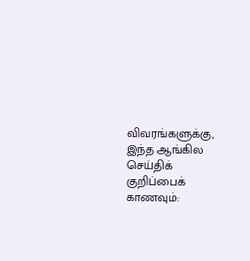விவரங்களுக்கு, இந்த ஆங்கில செய்திக் குறிப்பைக் காணவும்: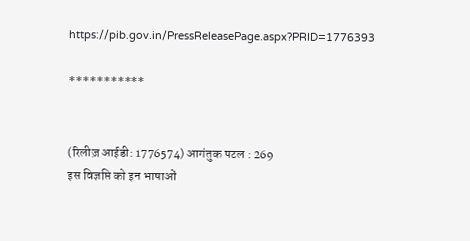https://pib.gov.in/PressReleasePage.aspx?PRID=1776393

***********


(रिलीज़ आईडी: 1776574) आगंतुक पटल : 269
इस विज्ञप्ति को इन भाषाओं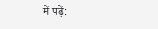में पढ़ें: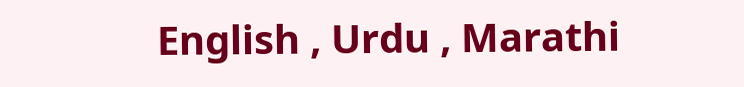English , Urdu , Marathi